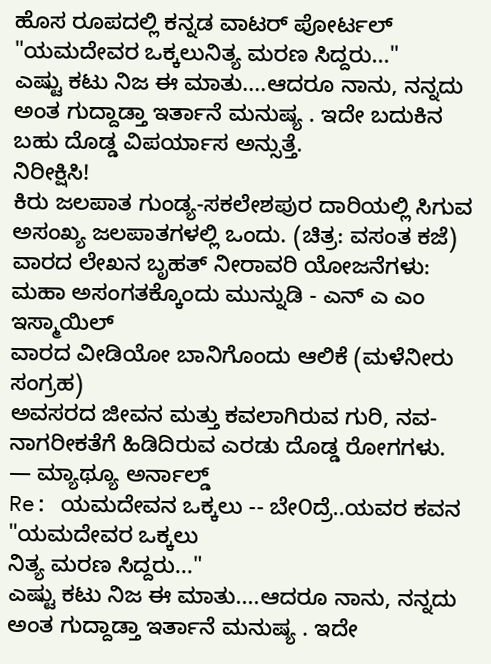ಹೊಸ ರೂಪದಲ್ಲಿ ಕನ್ನಡ ವಾಟರ್ ಪೋರ್ಟಲ್
"ಯಮದೇವರ ಒಕ್ಕಲುನಿತ್ಯ ಮರಣ ಸಿದ್ದರು..."
ಎಷ್ಟು ಕಟು ನಿಜ ಈ ಮಾತು....ಆದರೂ ನಾನು, ನನ್ನದು ಅಂತ ಗುದ್ದಾಡ್ತಾ ಇರ್ತಾನೆ ಮನುಷ್ಯ . ಇದೇ ಬದುಕಿನ ಬಹು ದೊಡ್ಡ ವಿಪರ್ಯಾಸ ಅನ್ಸುತ್ತೆ.
ನಿರೀಕ್ಷಿಸಿ!
ಕಿರು ಜಲಪಾತ ಗುಂಡ್ಯ-ಸಕಲೇಶಪುರ ದಾರಿಯಲ್ಲಿ ಸಿಗುವ ಅಸಂಖ್ಯ ಜಲಪಾತಗಳಲ್ಲಿ ಒಂದು. (ಚಿತ್ರ: ವಸಂತ ಕಜೆ)
ವಾರದ ಲೇಖನ ಬೃಹತ್ ನೀರಾವರಿ ಯೋಜನೆಗಳು: ಮಹಾ ಅಸಂಗತಕ್ಕೊಂದು ಮುನ್ನುಡಿ - ಎನ್ ಎ ಎಂ ಇಸ್ಮಾಯಿಲ್
ವಾರದ ವೀಡಿಯೋ ಬಾನಿಗೊಂದು ಆಲಿಕೆ (ಮಳೆನೀರು ಸಂಗ್ರಹ)
ಅವಸರದ ಜೀವನ ಮತ್ತು ಕವಲಾಗಿರುವ ಗುರಿ, ನವ-ನಾಗರೀಕತೆಗೆ ಹಿಡಿದಿರುವ ಎರಡು ದೊಡ್ಡ ರೋಗಗಳು.
— ಮ್ಯಾಥ್ಯೂ ಅರ್ನಾಲ್ಡ್
Re: ಯಮದೇವನ ಒಕ್ಕಲು -- ಬೇ೦ದ್ರೆ..ಯವರ ಕವನ
"ಯಮದೇವರ ಒಕ್ಕಲು
ನಿತ್ಯ ಮರಣ ಸಿದ್ದರು..."
ಎಷ್ಟು ಕಟು ನಿಜ ಈ ಮಾತು....ಆದರೂ ನಾನು, ನನ್ನದು ಅಂತ ಗುದ್ದಾಡ್ತಾ ಇರ್ತಾನೆ ಮನುಷ್ಯ . ಇದೇ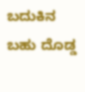ಬದುಕಿನ ಬಹು ದೊಡ್ಡ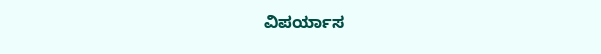ವಿಪರ್ಯಾಸ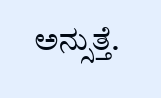ಅನ್ಸುತ್ತೆ.